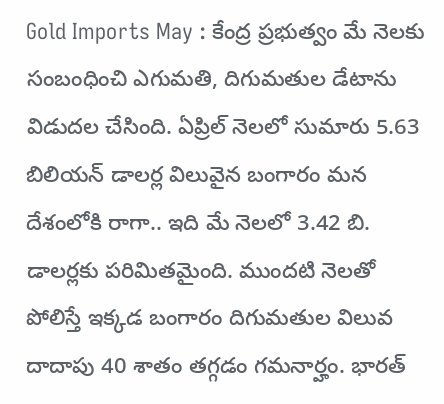Gold Imports May : కేంద్ర ప్రభుత్వం మే నెలకు సంబంధించి ఎగుమతి, దిగుమతుల డేటాను విడుదల చేసింది. ఏప్రిల్ నెలలో సుమారు 5.63 బిలియన్ డాలర్ల విలువైన బంగారం మన దేశంలోకి రాగా.. ఇది మే నెలలో 3.42 బి. డాలర్లకు పరిమితమైంది. ముందటి నెలతో పోలిస్తే ఇక్కడ బంగారం దిగుమతుల విలువ దాదాపు 40 శాతం తగ్గడం గమనార్హం. భారత్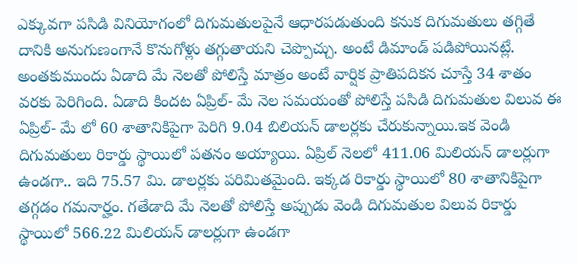ఎక్కువగా పసిడి వినియోగంలో దిగుమతులపైనే ఆధారపడుతుంది కనుక దిగుమతులు తగ్గితే దానికి అనుగుణంగానే కొనుగోళ్లు తగ్గుతాయని చెప్పొచ్చు. అంటే డిమాండ్ పడిపోయినట్లే. అంతకుముందు ఏడాది మే నెలతో పోలిస్తే మాత్రం అంటే వార్షిక ప్రాతిపదికన చూస్తే 34 శాతం వరకు పెరిగింది. ఏడాది కిందట ఏప్రిల్- మే నెల సమయంతో పోలిస్తే పసిడి దిగుమతుల విలువ ఈ ఏప్రిల్- మే లో 60 శాతానికిపైగా పెరిగి 9.04 బిలియన్ డాలర్లకు చేరుకున్నాయి.ఇక వెండి దిగుమతులు రికార్డు స్థాయిలో పతనం అయ్యాయి. ఏప్రిల్ నెలలో 411.06 మిలియన్ డాలర్లుగా ఉండగా.. ఇది 75.57 మి. డాలర్లకు పరిమితమైంది. ఇక్కడ రికార్డు స్థాయిలో 80 శాతానికిపైగా తగ్గడం గమనార్హం. గతేడాది మే నెలతో పోలిస్తే అప్పుడు వెండి దిగుమతుల విలువ రికార్డు స్థాయిలో 566.22 మిలియన్ డాలర్లుగా ఉండగా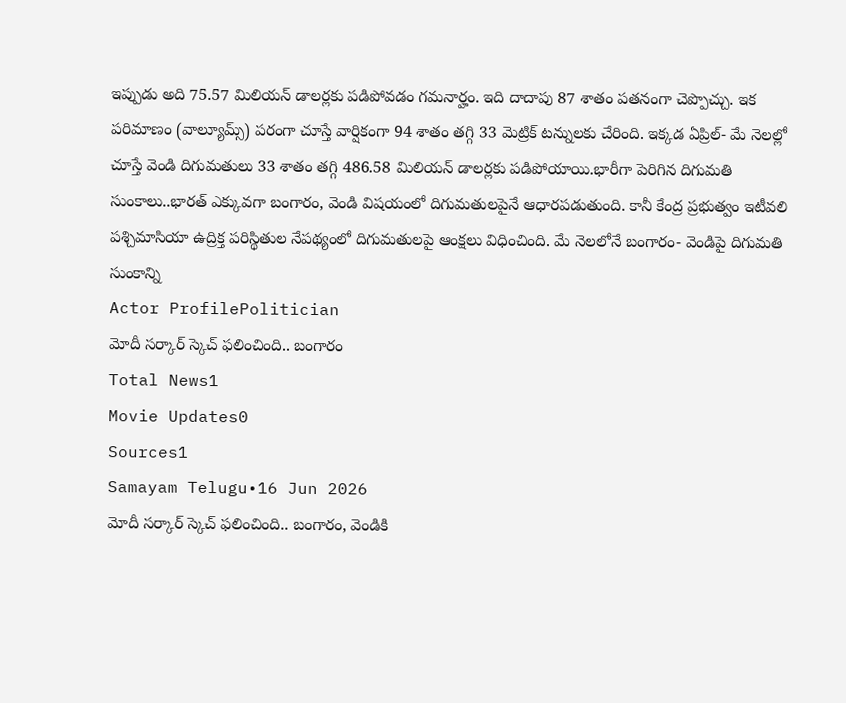ఇప్పుడు అది 75.57 మిలియన్ డాలర్లకు పడిపోవడం గమనార్హం. ఇది దాదాపు 87 శాతం పతనంగా చెప్పొచ్చు. ఇక పరిమాణం (వాల్యూమ్స్) పరంగా చూస్తే వార్షికంగా 94 శాతం తగ్గి 33 మెట్రిక్ టన్నులకు చేరింది. ఇక్కడ ఏప్రిల్- మే నెలల్లో చూస్తే వెండి దిగుమతులు 33 శాతం తగ్గి 486.58 మిలియన్ డాలర్లకు పడిపోయాయి.భారీగా పెరిగిన దిగుమతి సుంకాలు..భారత్ ఎక్కువగా బంగారం, వెండి విషయంలో దిగుమతులపైనే ఆధారపడుతుంది. కానీ కేంద్ర ప్రభుత్వం ఇటీవలి పశ్చిమాసియా ఉద్రిక్త పరిస్థితుల నేపథ్యంలో దిగుమతులపై ఆంక్షలు విధించింది. మే నెలలోనే బంగారం- వెండిపై దిగుమతి సుంకాన్ని
Actor ProfilePolitician
మోదీ సర్కార్ స్కెచ్ ఫలించింది.. బంగారం
Total News1
Movie Updates0
Sources1
Samayam Telugu•16 Jun 2026
మోదీ సర్కార్ స్కెచ్ ఫలించింది.. బంగారం, వెండికి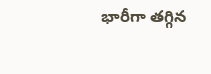భారీగా తగ్గిన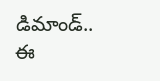డిమాండ్.. ఈ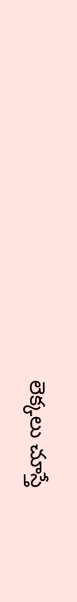లెక్కలు చూస్తే